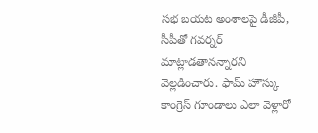సభ బయట అంశాలపై డీజీపీ, సీపీతో గవర్నర్ మాట్లాడతానన్నారని వెల్లడించారు. ఫామ్ హౌస్కు కాంగ్రెస్ గూండాలు ఎలా వెళ్లారో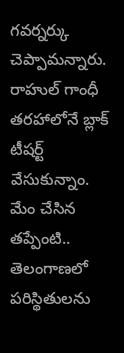గవర్నర్కు చెప్పామన్నారు. రాహుల్ గాంధీ తరహాలోనే బ్లాక్ టీషర్ట్ వేసుకున్నాం.
మేం చేసిన తప్పేంటి.. తెలంగాణలో పరిస్థితులను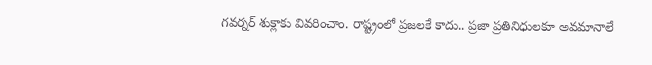గవర్నర్ శుక్లాకు వివరించాం. రాష్ట్రంలో ప్రజలకే కాదు.. ప్రజా ప్రతినిధులకూ అవమానాలే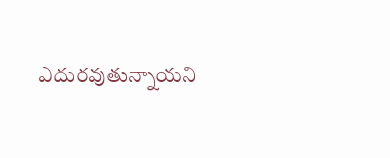ఎదురవుతున్నాయని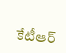కేటీఆర్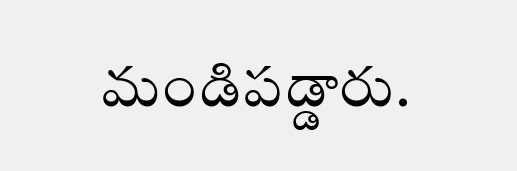మండిపడ్డారు.